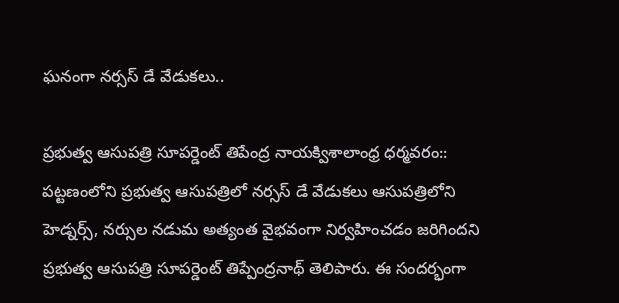ఘనంగా నర్సస్ డే వేడుకలు..

ప్రభుత్వ ఆసుపత్రి సూపర్డెంట్ తిపేంద్ర నాయక్విశాలాంధ్ర ధర్మవరం:: పట్టణంలోని ప్రభుత్వ ఆసుపత్రిలో నర్సస్ డే వేడుకలు ఆసుపత్రిలోని హెడ్నర్స్, నర్సుల నడుమ అత్యంత వైభవంగా నిర్వహించడం జరిగిందని ప్రభుత్వ ఆసుపత్రి సూపర్డెంట్ తిప్పేంద్రనాథ్ తెలిపారు. ఈ సందర్భంగా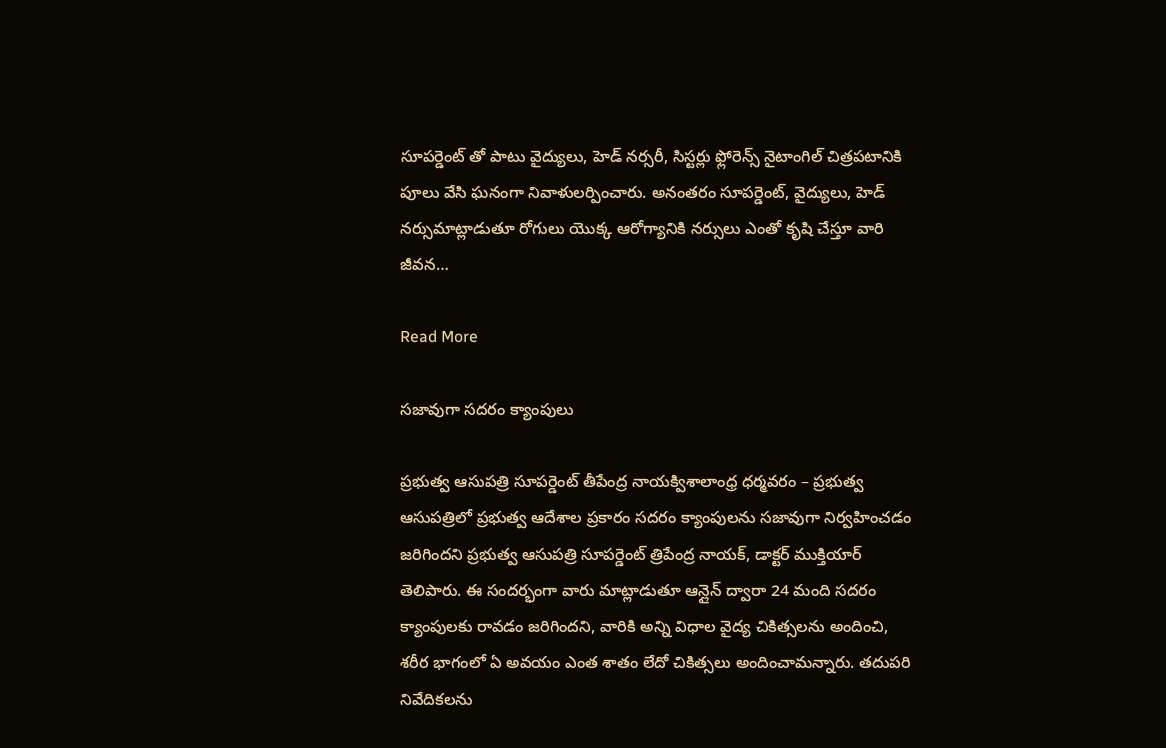సూపర్డెంట్ తో పాటు వైద్యులు, హెడ్ నర్సరీ, సిస్టర్లు ఫ్లోరెన్స్ నైటాంగిల్ చిత్రపటానికి పూలు వేసి ఘనంగా నివాళులర్పించారు. అనంతరం సూపర్డెంట్, వైద్యులు, హెడ్ నర్సుమాట్లాడుతూ రోగులు యొక్క ఆరోగ్యానికి నర్సులు ఎంతో కృషి చేస్తూ వారి జీవన…

Read More

సజావుగా సదరం క్యాంపులు

ప్రభుత్వ ఆసుపత్రి సూపర్డెంట్ తీపేంద్ర నాయక్విశాలాంధ్ర ధర్మవరం – ప్రభుత్వ ఆసుపత్రిలో ప్రభుత్వ ఆదేశాల ప్రకారం సదరం క్యాంపులను సజావుగా నిర్వహించడం జరిగిందని ప్రభుత్వ ఆసుపత్రి సూపర్డెంట్ త్రిపేంద్ర నాయక్, డాక్టర్ ముక్తియార్ తెలిపారు. ఈ సందర్భంగా వారు మాట్లాడుతూ ఆన్లైన్ ద్వారా 24 మంది సదరం క్యాంపులకు రావడం జరిగిందని, వారికి అన్ని విధాల వైద్య చికిత్సలను అందించి, శరీర భాగంలో ఏ అవయం ఎంత శాతం లేదో చికిత్సలు అందించామన్నారు. తదుపరి నివేదికలను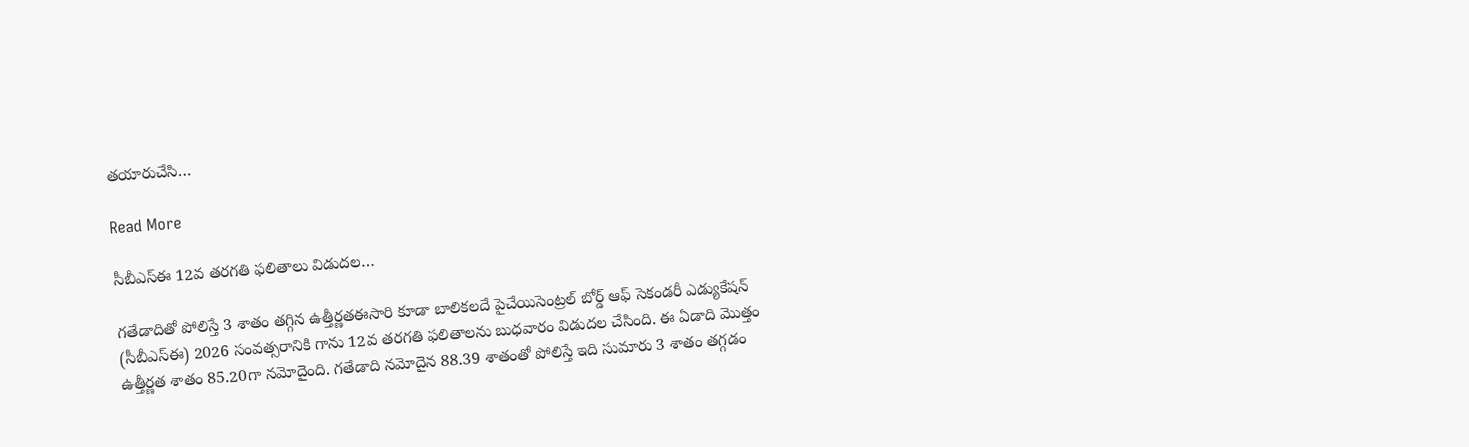తయారుచేసి…

Read More

సీబీఎస్ఈ 12వ తరగతి ఫలితాలు విడుదల…

గతేడాదితో పోలిస్తే 3 శాతం తగ్గిన ఉత్తీర్ణతఈసారి కూడా బాలికలదే పైచేయిసెంట్రల్ బోర్డ్ ఆఫ్ సెకండరీ ఎడ్యుకేషన్ (సీబీఎస్ఈ) 2026 సంవత్సరానికి గాను 12వ తరగతి ఫలితాలను బుధవారం విడుదల చేసింది. ఈ ఏడాది మొత్తం ఉత్తీర్ణత శాతం 85.20గా నమోదైంది. గతేడాది నమోదైన 88.39 శాతంతో పోలిస్తే ఇది సుమారు 3 శాతం తగ్గడం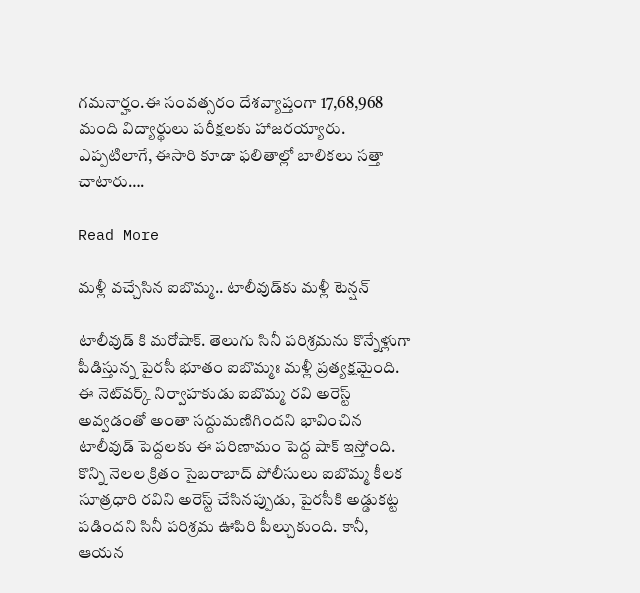గమనార్హం.ఈ సంవత్సరం దేశవ్యాప్తంగా 17,68,968 మంది విద్యార్థులు పరీక్షలకు హాజరయ్యారు. ఎప్పటిలాగే, ఈసారి కూడా ఫలితాల్లో బాలికలు సత్తా చాటారు….

Read More

మళ్లీ వచ్చేసిన ఐబొమ్మ.. టాలీవుడ్‌కు మళ్లీ టెన్షన్

టాలీవుడ్ కి మరోషాక్. తెలుగు సినీ పరిశ్రమను కొన్నేళ్లుగా పీడిస్తున్న పైరసీ భూతం ఐబొమ్మః మళ్లీ ప్రత్యక్షమైంది. ఈ నెట్‌వర్క్ నిర్వాహకుడు ఐబొమ్మ రవి అరెస్ట్ అవ్వడంతో అంతా సద్దుమణిగిందని భావించిన టాలీవుడ్ పెద్దలకు ఈ పరిణామం పెద్ద షాక్ ఇస్తోంది. కొన్ని నెలల క్రితం సైబరాబాద్ పోలీసులు ఐబొమ్మ కీలక సూత్రధారి రవిని అరెస్ట్ చేసినప్పుడు, పైరసీకి అడ్డుకట్ట పడిందని సినీ పరిశ్రమ ఊపిరి పీల్చుకుంది. కానీ, ఆయన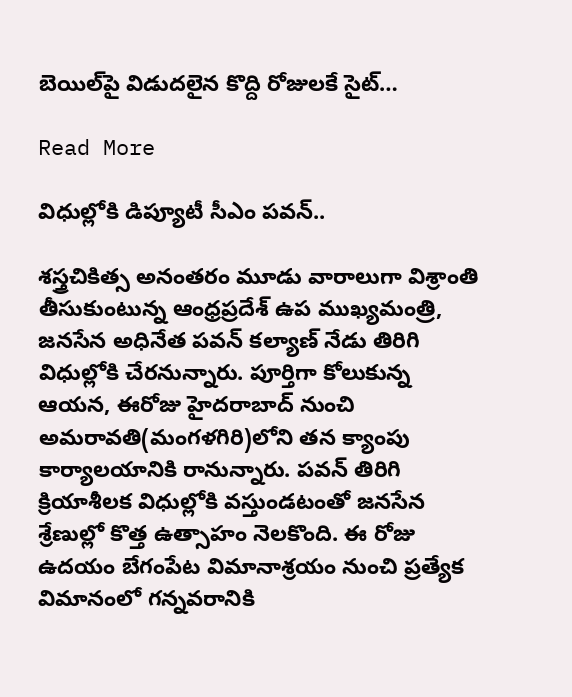బెయిల్‌పై విడుదలైన కొద్ది రోజులకే సైట్…

Read More

విధుల్లోకి డిప్యూటీ సీఎం పవన్..

శస్త్రచికిత్స అనంతరం మూడు వారాలుగా విశ్రాంతి తీసుకుంటున్న ఆంధ్రప్రదేశ్ ఉప ముఖ్యమంత్రి, జనసేన అధినేత పవన్ కల్యాణ్ నేడు తిరిగి విధుల్లోకి చేరనున్నారు. పూర్తిగా కోలుకున్న ఆయన, ఈరోజు హైదరాబాద్ నుంచి అమరావతి(మంగళగిరి)లోని తన క్యాంపు కార్యాలయానికి రానున్నారు. పవన్ తిరిగి క్రియాశీలక విధుల్లోకి వస్తుండటంతో జనసేన శ్రేణుల్లో కొత్త ఉత్సాహం నెలకొంది. ఈ రోజు ఉదయం బేగంపేట విమానాశ్రయం నుంచి ప్రత్యేక విమానంలో గన్నవరానికి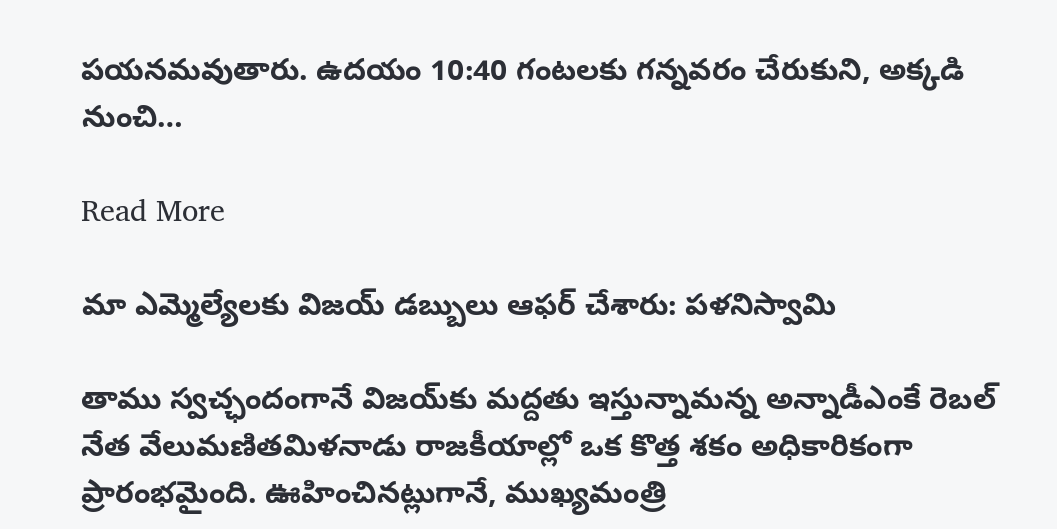పయనమవుతారు. ఉదయం 10:40 గంటలకు గన్నవరం చేరుకుని, అక్కడి నుంచి…

Read More

మా ఎమ్మెల్యేలకు విజయ్ డబ్బులు ఆఫర్ చేశారు: పళనిస్వామి

తాము స్వచ్ఛందంగానే విజయ్‌కు మద్దతు ఇస్తున్నామన్న అన్నాడీఎంకే రెబల్ నేత వేలుమణితమిళనాడు రాజకీయాల్లో ఒక కొత్త శకం అధికారికంగా ప్రారంభమైంది. ఊహించినట్లుగానే, ముఖ్యమంత్రి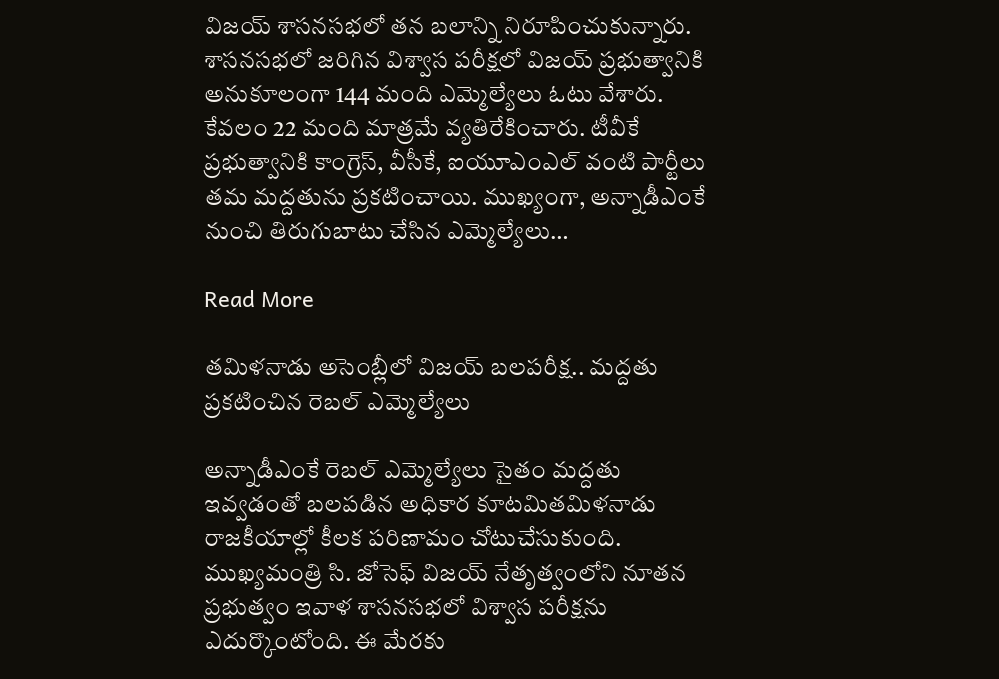విజయ్ శాసనసభలో తన బలాన్ని నిరూపించుకున్నారు. శాసనసభలో జరిగిన విశ్వాస పరీక్షలో విజయ్ ప్రభుత్వానికి అనుకూలంగా 144 మంది ఎమ్మెల్యేలు ఓటు వేశారు. కేవలం 22 మంది మాత్రమే వ్యతిరేకించారు. టీవీకే ప్రభుత్వానికి కాంగ్రెస్, వీసీకే, ఐయూఎంఎల్ వంటి పార్టీలు తమ మద్దతును ప్రకటించాయి. ముఖ్యంగా, అన్నాడీఎంకే నుంచి తిరుగుబాటు చేసిన ఎమ్మెల్యేలు…

Read More

తమిళనాడు అసెంబ్లీలో విజయ్ బలపరీక్ష.. మద్దతు ప్రకటించిన రెబల్ ఎమ్మెల్యేలు

అన్నాడీఎంకే రెబల్ ఎమ్మెల్యేలు సైతం మద్దతు ఇవ్వడంతో బలపడిన అధికార కూటమితమిళనాడు రాజకీయాల్లో కీలక పరిణామం చోటుచేసుకుంది. ముఖ్యమంత్రి సి. జోసెఫ్ విజయ్ నేతృత్వంలోని నూతన ప్రభుత్వం ఇవాళ‌ శాసనసభలో విశ్వాస పరీక్షను ఎదుర్కొంటోంది. ఈ మేరకు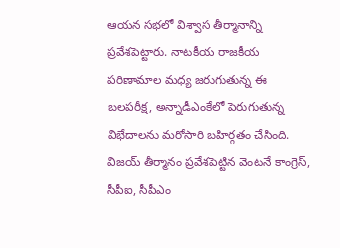ఆయన సభలో విశ్వాస తీర్మానాన్ని ప్రవేశపెట్టారు. నాటకీయ రాజకీయ పరిణామాల మధ్య జరుగుతున్న ఈ బలపరీక్ష, అన్నాడీఎంకేలో పెరుగుతున్న విభేదాలను మరోసారి బహిర్గతం చేసింది. విజయ్ తీర్మానం ప్రవేశపెట్టిన వెంటనే కాంగ్రెస్, సీపీఐ, సీపీఎం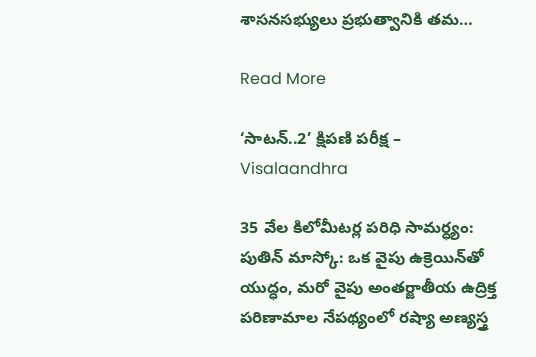శాసనసభ్యులు ప్రభుత్వానికి తమ…

Read More

‘సాటన్..2’ క్షిపణి పరీక్ష – Visalaandhra

35 వేల కిలోమీటర్ల పరిధి సామర్ధ్యం: పుతిన్ మాస్కో: ఒక వైపు ఉక్రెయిన్‌తో యుద్ధం, మరో వైపు అంతర్జాతీయ ఉద్రిక్త పరిణామాల నేపథ్యంలో రష్యా అణ్యస్త్ర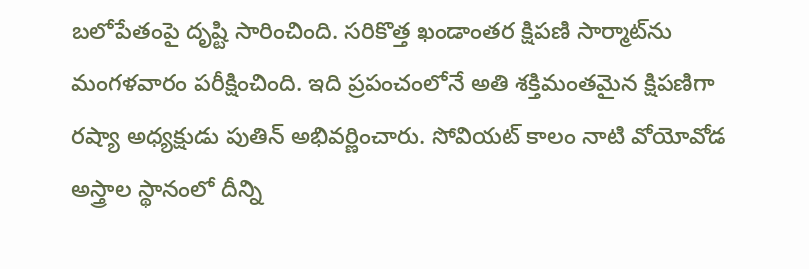బలోపేతంపై దృష్టి సారించింది. సరికొత్త ఖండాంతర క్షిపణి సార్మాట్‌ను మంగళవారం పరీక్షించింది. ఇది ప్రపంచంలోనే అతి శక్తిమంతమైన క్షిపణిగా రష్యా అధ్యక్షుడు పుతిన్ అభివర్ణించారు. సోవియట్ కాలం నాటి వోయోవోడ అస్త్రాల స్థానంలో దీన్ని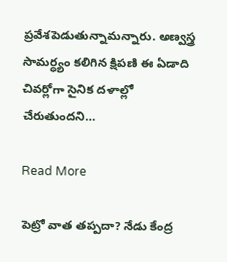ప్రవేశపెడుతున్నామన్నారు. అణ్వస్త్ర సామర్ధ్యం కలిగిన క్షిపణి ఈ ఏడాది చివర్లోగా సైనిక దళాల్లో చేరుతుందని…

Read More

పెట్రో వాత తప్పదా? నేడు కేంద్ర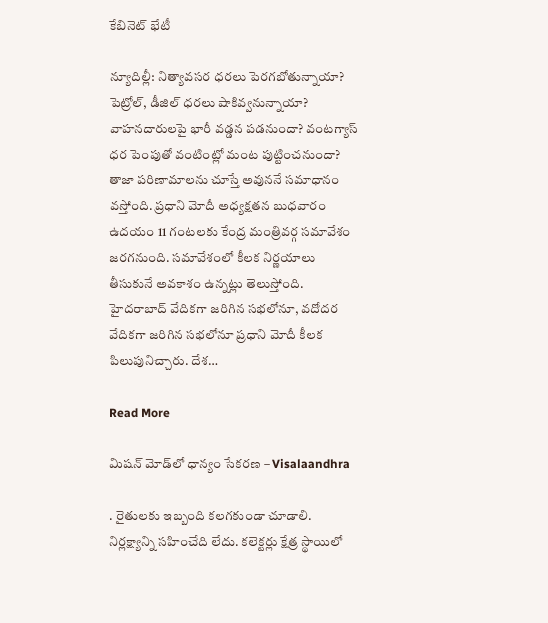కేబినెట్ భేటీ

న్యూదిల్లీ: నిత్యావసర ధరలు పెరగబోతున్నాయా? పెట్రోల్, డీజిల్ ధరలు షాకివ్వనున్నాయా? వాహనదారులపై భారీ వడ్డన పడనుందా? వంటగ్యాస్ ధర పెంపుతో వంటింట్లో మంట పుట్టించనుందా? తాజా పరిణామాలను చూస్తే అవుననే సమాధానం వస్తోంది. ప్రధాని మోదీ అధ్యక్షతన బుధవారం ఉదయం 11 గంటలకు కేంద్ర మంత్రివర్గ సమావేశం జరగనుంది. సమావేశంలో కీలక నిర్ణయాలు తీసుకునే అవకాశం ఉన్నట్లు తెలుస్తోంది. హైదరాబాద్ వేదికగా జరిగిన సభలోనూ, వదోదర వేదికగా జరిగిన సభలోనూ ప్రధాని మోదీ కీలక పిలుపునిచ్చారు. దేశ…

Read More

మిషన్ మోడ్‌లో ధాన్యం సేకరణ – Visalaandhra

. రైతులకు ఇబ్బంది కలగకుండా చూడాలి. నిర్లక్ష్యాన్ని సహించేది లేదు. కలెక్టర్లు క్షేత్ర స్థాయిలో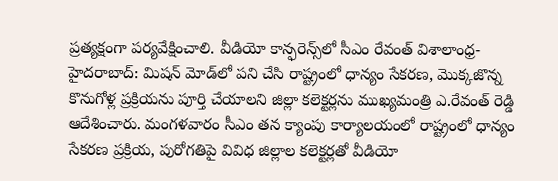ప్రత్యక్షంగా పర్యవేక్షించాలి. వీడియో కాన్ఫరెన్స్‌లో సీఎం రేవంత్ విశాలాంధ్ర-హైదరాబాద్: మిషన్ మోడ్‌లో పని చేసి రాష్ట్రంలో ధాన్యం సేకరణ, మొక్కజొన్న కొనుగోళ్ల ప్రక్రియను పూర్తి చేయాలని జిల్లా కలెక్టర్లను ముఖ్యమంత్రి ఎ.రేవంత్ రెడ్డి ఆదేశించారు. మంగళవారం సీఎం తన క్యాంపు కార్యాలయంలో రాష్ట్రంలో ధాన్యం సేకరణ ప్రక్రియ, పురోగతిపై వివిధ జిల్లాల కలెక్టర్లతో వీడియో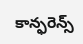కాన్ఫరెన్స్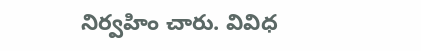నిర్వహిం చారు. వివిధ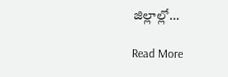జిల్లాల్లో…

Read More